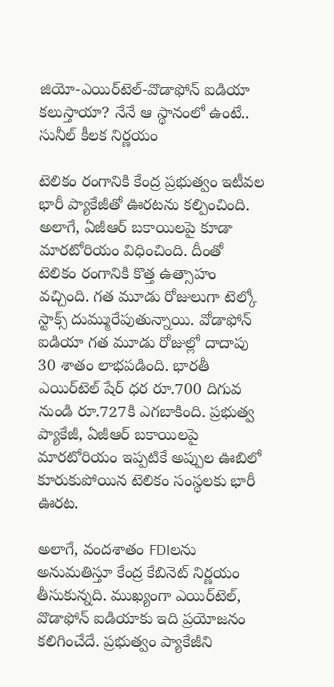జియో-ఎయిర్‌టెల్-వొడాఫోన్ ఐడియా కలుస్తాయా? నేనే ఆ స్థానంలో ఉంటే.. సునీల్ కీలక నిర్ణయం

టెలికం రంగానికి కేంద్ర ప్రభుత్వం ఇటీవల భారీ ప్యాకేజీతో ఊరటను కల్పించింది. అలాగే, ఏజీఆర్ బకాయిలపై కూడా మారటోరియం విధించింది. దీంతో టెలికం రంగానికి కొత్త ఉత్సాహం వచ్చింది. గత మూడు రోజులుగా టెల్కో స్టాక్స్ దుమ్మురేపుతున్నాయి. వోడాఫోన్ ఐడియా గత మూడు రోజుల్లో దాదాపు 30 శాతం లాభపడింది. భారతీ ఎయిర్‌టెల్ షేర్ ధర రూ.700 దిగువ నుండి రూ.727కి ఎగబాకింది. ప్రభుత్వ ప్యాకేజీ, ఏజీఆర్ బకాయిలపై మారటోరియం ఇప్పటికే అప్పుల ఊబిలో కూరుకుపోయిన టెలికం సంస్థలకు భారీ ఊరట.

అలాగే, వందశాతం FDIలను అనుమతిస్తూ కేంద్ర కేబినెట్ నిర్ణయం తీసుకున్నది. ముఖ్యంగా ఎయిర్‌టెల్, వొడాఫోన్ ఐడియాకు ఇది ప్రయోజనం కలిగించేదే. ప్రభుత్వం ప్యాకేజీని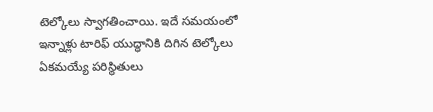టెల్కోలు స్వాగతించాయి. ఇదే సమయంలో ఇన్నాళ్లు టారిఫ్ యుద్ధానికి దిగిన టెల్కోలు ఏకమయ్యే పరిస్థితులు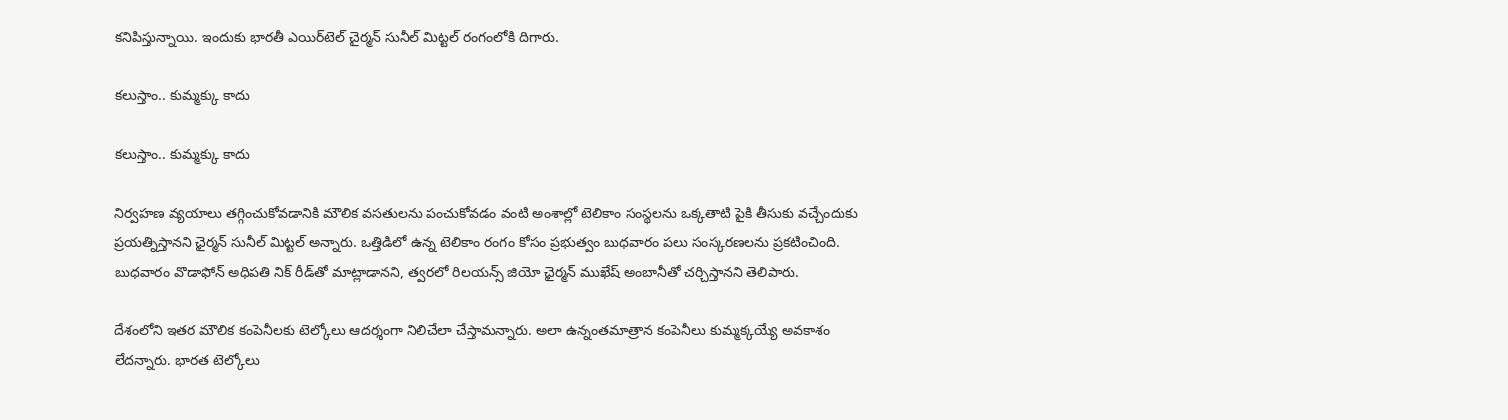కనిపిస్తున్నాయి. ఇందుకు భారతీ ఎయిర్‌టెల్ చైర్మన్ సునీల్ మిట్టల్ రంగంలోకి దిగారు.

కలుస్తాం.. కుమ్మక్కు కాదు

కలుస్తాం.. కుమ్మక్కు కాదు

నిర్వహణ వ్యయాలు తగ్గించుకోవడానికి మౌలిక వసతులను పంచుకోవడం వంటి అంశాల్లో టెలికాం సంస్థలను ఒక్కతాటి పైకి తీసుకు వచ్చేందుకు ప్రయత్నిస్తానని ఛైర్మన్ సునీల్ మిట్టల్ అన్నారు. ఒత్తిడిలో ఉన్న టెలికాం రంగం కోసం ప్రభుత్వం బుధవారం పలు సంస్కరణలను ప్రకటించింది. బుధవారం వొడాఫోన్ అధిపతి నిక్ రీడ్‌తో మాట్లాడానని, త్వరలో రిలయన్స్ జియో ఛైర్మన్ ముఖేష్ అంబానీతో చర్చిస్తానని తెలిపారు.

దేశంలోని ఇతర మౌలిక కంపెనీలకు టెల్కోలు ఆదర్శంగా నిలిచేలా చేస్తామన్నారు. అలా ఉన్నంతమాత్రాన కంపెనీలు కుమ్మక్కయ్యే అవకాశం లేదన్నారు. భారత టెల్కోలు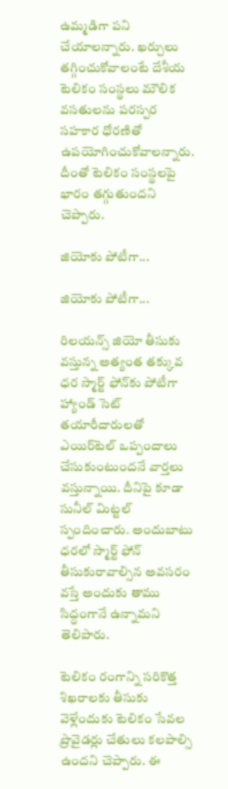ఉమ్మడిగా పని చేయాలన్నారు. ఖర్చులు తగ్గించుకోవాలంటే దేశీయ టెలికం సంస్థలు మౌలిక వసతులను పరస్పర సహకార ధోరణితో ఉపయోగించుకోవాలన్నారు. దీంతో టెలికం సంస్థలపై భారం తగ్గుతుందని చెప్పారు.

జియోకు పోటీగా...

జియోకు పోటీగా...

రిలయన్స్ జియో తీసుకు వస్తున్న అత్యంత తక్కువ ధర స్మార్ట్ ఫోన్‌కు పోటీగా హ్యాండ్ సెట్ తయారీదారులతో ఎయిర్‌టెల్ ఒప్పందాలు చేసుకుంటుందనే వార్తలు వస్తున్నాయి. దీనిపై కూడా సునీల్ మిట్టల్ స్పందించారు. అందుబాటు ధరలో స్మార్ట్ ఫోన్ తీసుకురావాల్సిన అవసరం వస్తే అందుకు తాము సిద్ధంగానే ఉన్నామని తెలిపారు.

టెలికం రంగాన్ని సరికొత్త శిఖరాలకు తీసుకు వెళ్లేందుకు టెలికం సేవల ప్రొవైడర్లు చేతులు కలపాల్సి ఉందని చెప్పారు. ఈ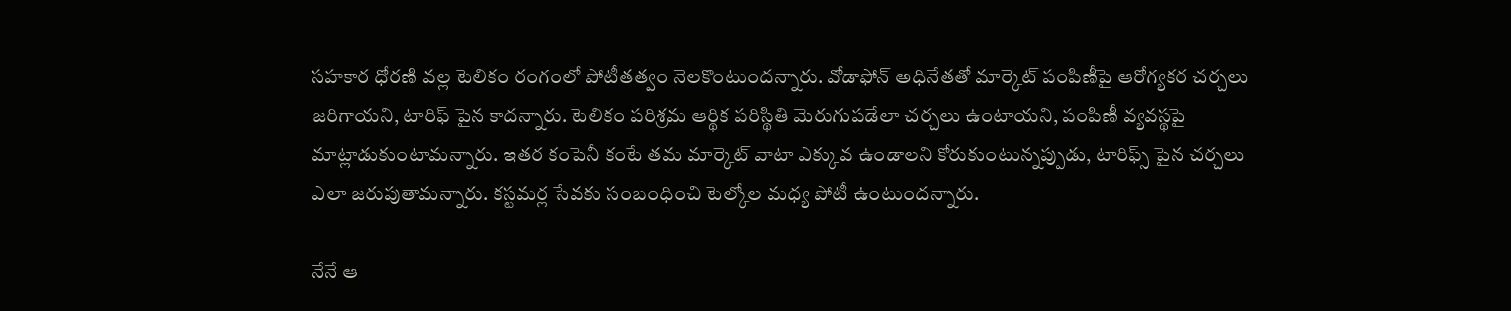సహకార ధోరణి వల్ల టెలికం రంగంలో పోటీతత్వం నెలకొంటుందన్నారు. వోడాఫోన్ అధినేతతో మార్కెట్ పంపిణీపై ఆరోగ్యకర చర్చలు జరిగాయని, టారిఫ్ పైన కాదన్నారు. టెలికం పరిశ్రమ ఆర్థిక పరిస్థితి మెరుగుపడేలా చర్చలు ఉంటాయని, పంపిణీ వ్యవస్థపై మాట్లాడుకుంటామన్నారు. ఇతర కంపెనీ కంటే తమ మార్కెట్ వాటా ఎక్కువ ఉండాలని కోరుకుంటున్నప్పుడు, టారిఫ్స్ పైన చర్చలు ఎలా జరుపుతామన్నారు. కస్టమర్ల సేవకు సంబంధించి టెల్కోల మధ్య పోటీ ఉంటుందన్నారు.

నేనే ఆ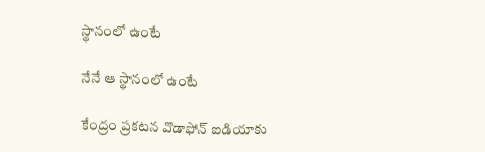స్థానంలో ఉంటే

నేనే ఆ స్థానంలో ఉంటే

కేంద్రం ప్రకటన వొడాఫోన్ ఐడియాకు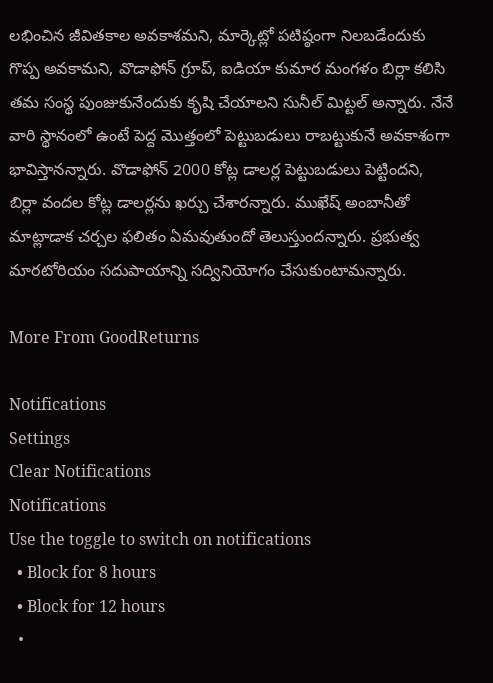లభించిన జీవితకాల అవకాశమని, మార్కెట్లో పటిష్ఠంగా నిలబడేందుకు గొప్ప అవకామని, వొడాఫోన్ గ్రూప్, ఐడియా కుమార మంగళం బిర్లా కలిసి తమ సంస్థ పుంజుకునేందుకు కృషి చేయాలని సునీల్ మిట్టల్ అన్నారు. నేనే వారి స్థానంలో ఉంటే పెద్ద మొత్తంలో పెట్టుబడులు రాబట్టుకునే అవకాశంగా భావిస్తానన్నారు. వొడాఫోన్ 2000 కోట్ల డాలర్ల పెట్టుబడులు పెట్టిందని, బిర్లా వందల కోట్ల డాలర్లను ఖర్చు చేశారన్నారు. ముఖేష్ అంబానీతో మాట్లాడాక చర్చల ఫలితం ఏమవుతుందో తెలుస్తుందన్నారు. ప్రభుత్వ మారటోరియం సదుపాయాన్ని సద్వినియోగం చేసుకుంటామన్నారు.

More From GoodReturns

Notifications
Settings
Clear Notifications
Notifications
Use the toggle to switch on notifications
  • Block for 8 hours
  • Block for 12 hours
  •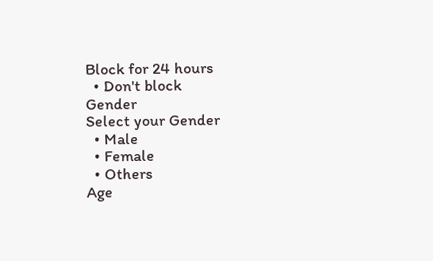Block for 24 hours
  • Don't block
Gender
Select your Gender
  • Male
  • Female
  • Others
Age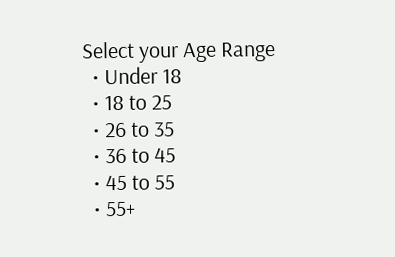Select your Age Range
  • Under 18
  • 18 to 25
  • 26 to 35
  • 36 to 45
  • 45 to 55
  • 55+